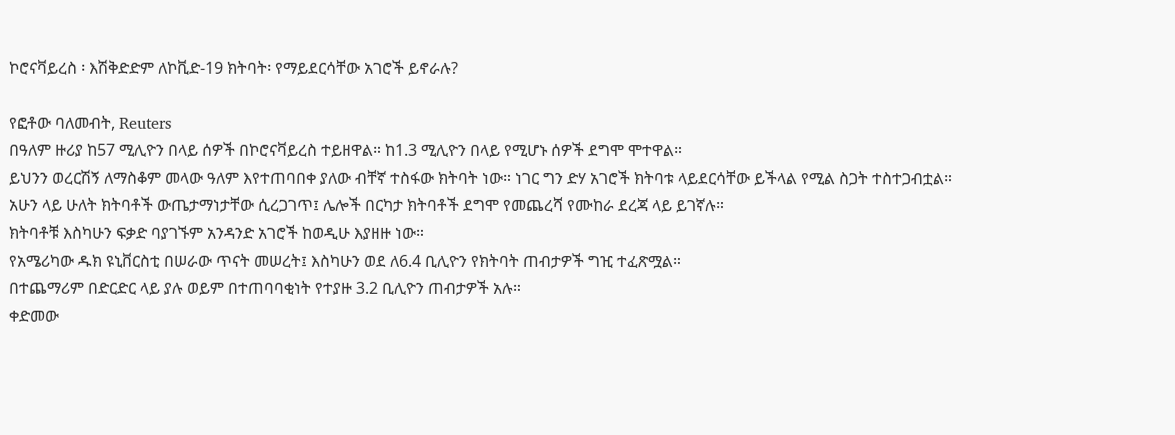ኮሮናቫይረስ ፡ እሽቅድድም ለኮቪድ-19 ክትባት፡ የማይደርሳቸው አገሮች ይኖራሉ?

የፎቶው ባለመብት, Reuters
በዓለም ዙሪያ ከ57 ሚሊዮን በላይ ሰዎች በኮሮናቫይረስ ተይዘዋል። ከ1.3 ሚሊዮን በላይ የሚሆኑ ሰዎች ደግሞ ሞተዋል።
ይህንን ወረርሽኝ ለማስቆም መላው ዓለም እየተጠባበቀ ያለው ብቸኛ ተስፋው ክትባት ነው። ነገር ግን ድሃ አገሮች ክትባቱ ላይደርሳቸው ይችላል የሚል ስጋት ተስተጋብቷል።
አሁን ላይ ሁለት ክትባቶች ውጤታማነታቸው ሲረጋገጥ፤ ሌሎች በርካታ ክትባቶች ደግሞ የመጨረሻ የሙከራ ደረጃ ላይ ይገኛሉ።
ክትባቶቹ እስካሁን ፍቃድ ባያገኙም አንዳንድ አገሮች ከወዲሁ እያዘዙ ነው።
የአሜሪካው ዱክ ዩኒቨርስቲ በሠራው ጥናት መሠረት፤ እስካሁን ወደ ለ6.4 ቢሊዮን የክትባት ጠብታዎች ግዢ ተፈጽሟል።
በተጨማሪም በድርድር ላይ ያሉ ወይም በተጠባባቂነት የተያዙ 3.2 ቢሊዮን ጠብታዎች አሉ።
ቀድመው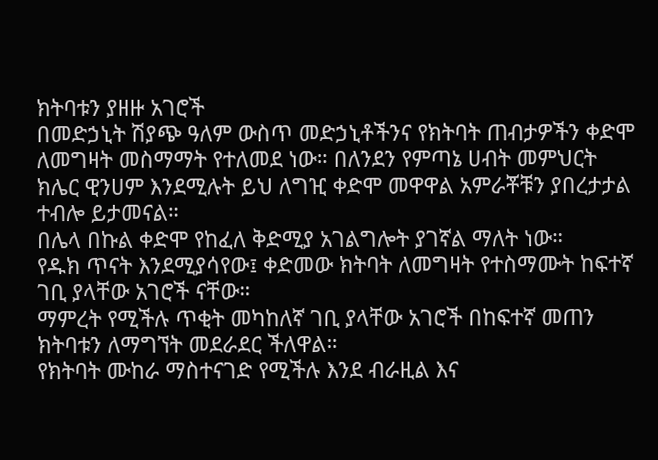ክትባቱን ያዘዙ አገሮች
በመድኃኒት ሽያጭ ዓለም ውስጥ መድኃኒቶችንና የክትባት ጠብታዎችን ቀድሞ ለመግዛት መስማማት የተለመደ ነው። በለንደን የምጣኔ ሀብት መምህርት ክሌር ዊንሀም እንደሚሉት ይህ ለግዢ ቀድሞ መዋዋል አምራቾቹን ያበረታታል ተብሎ ይታመናል።
በሌላ በኩል ቀድሞ የከፈለ ቅድሚያ አገልግሎት ያገኛል ማለት ነው።
የዱክ ጥናት እንደሚያሳየው፤ ቀድመው ክትባት ለመግዛት የተስማሙት ከፍተኛ ገቢ ያላቸው አገሮች ናቸው።
ማምረት የሚችሉ ጥቂት መካከለኛ ገቢ ያላቸው አገሮች በከፍተኛ መጠን ክትባቱን ለማግኘት መደራደር ችለዋል።
የክትባት ሙከራ ማስተናገድ የሚችሉ እንደ ብራዚል እና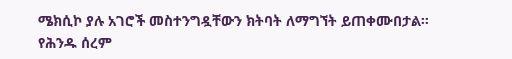ሜክሲኮ ያሉ አገሮች መስተንግዷቸውን ክትባት ለማግኘት ይጠቀሙበታል።
የሕንዱ ሰረም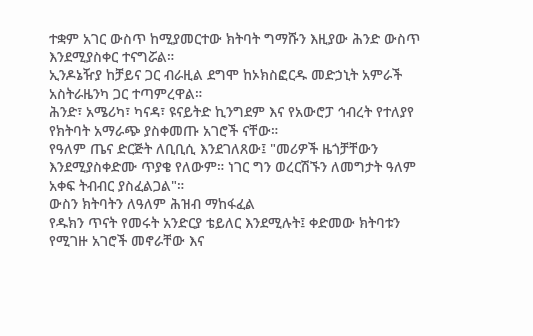ተቋም አገር ውስጥ ከሚያመርተው ክትባት ግማሹን እዚያው ሕንድ ውስጥ እንደሚያስቀር ተናግሯል።
ኢንዶኔዥያ ከቻይና ጋር ብራዚል ደግሞ ከኦክስፎርዱ መድኃኒት አምራች አስትራዜንካ ጋር ተጣምረዋል።
ሕንድ፣ አሜሪካ፣ ካናዳ፣ ዩናይትድ ኪንግደም እና የአውሮፓ ኅብረት የተለያየ የክትባት አማራጭ ያስቀመጡ አገሮች ናቸው።
የዓለም ጤና ድርጅት ለቢቢሲ እንደገለጸው፤ "መሪዎች ዜጎቻቸውን እንደሚያስቀድሙ ጥያቄ የለውም። ነገር ግን ወረርሽኙን ለመግታት ዓለም አቀፍ ትብብር ያስፈልጋል"።
ውስን ክትባትን ለዓለም ሕዝብ ማከፋፈል
የዱክን ጥናት የመሩት አንድርያ ቴይለር እንደሚሉት፤ ቀድመው ክትባቱን የሚገዙ አገሮች መኖራቸው እና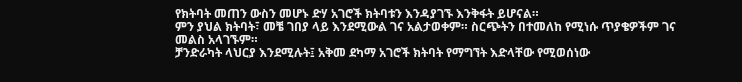የክትባት መጠን ውስን መሆኑ ድሃ አገሮች ክትባቱን እንዳያገኙ እንቅፋት ይሆናል።
ምን ያህል ክትባት፣ መቼ ገበያ ላይ እንደሚውል ገና አልታወቀም። ስርጭትን በተመለከ የሚነሱ ጥያቄዎችም ገና መልስ አላገኙም።
ቻንድራካት ላህርያ እንደሚሉት፤ አቅመ ደካማ አገሮች ክትባት የማግኘት እድላቸው የሚወሰነው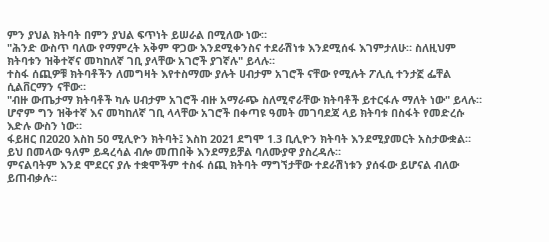ምን ያህል ክትባት በምን ያህል ፍጥነት ይሠራል በሚለው ነው።
"ሕንድ ውስጥ ባለው የማምረት አቅም ዋጋው እንደሚቀንስና ተደራሽነቱ እንደሚሰፋ እገምታለሁ። ስለዚህም ክትባቱን ዝቅተኛና መካከለኛ ገቢ ያላቸው አገሮች ያገኛሉ" ይላሉ።
ተስፋ ሰጪዎቹ ክትባቶችን ለመግዛት እየተስማሙ ያሉት ሀብታም አገሮች ናቸው የሚሉት ፖሊሲ ተንታኟ ፌቸል ሲልቨርማን ናቸው።
"ብዙ ውጤታማ ክትባቶች ካሉ ሀብታም አገሮች ብዙ አማራጭ ስለሚኖራቸው ክትባቶች ይተርፋሉ ማለት ነው" ይላሉ።
ሆኖም ግን ዝቅተኛ እና መካከለኛ ገቢ ላላቸው አገሮች በቀጣዩ ዓመት መገባደጃ ላይ ክትባቱ በስፋት የመድረሱ እድሉ ውስን ነው።
ፋይዘር በ2020 እስከ 50 ሚሊዮን ክትባት፤ እስከ 2021 ደግሞ 1.3 ቢሊዮን ክትባት እንደሚያመርት አስታውቋል።
ይህ በመላው ዓለም ይዳረሳል ብሎ መጠበቅ እንደማይቻል ባለሙያዋ ያስረዳሉ።
ምናልባትም እንደ ሞደርና ያሉ ተቋሞችም ተስፋ ሰጪ ክትባት ማግኘታቸው ተደራሽነቱን ያሰፋው ይሆናል ብለው ይጠብቃሉ።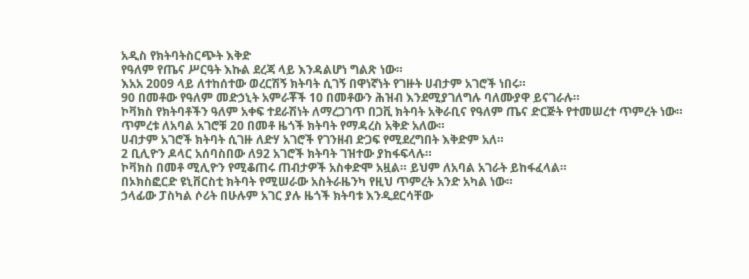አዲስ የክትባትስርጭት እቅድ
የዓለም የጤና ሥርዓት እኩል ደረጃ ላይ እንዳልሆነ ግልጽ ነው።
እአአ 2009 ላይ ለተከሰተው ወረርሽኝ ክትባት ሲገኝ በዋነኛነት የገዙት ሀብታም አገሮች ነበሩ።
90 በመቶው የዓለም መድኃኒት አምራቾች 10 በመቶውን ሕዝብ እንደሚያገለግሉ ባለሙያዋ ይናገራሉ።
ኮቫክስ የክትባቶችን ዓለም አቀፍ ተደራሽነት ለማረጋገጥ በጋቪ ክትባት አቅራቢና የዓለም ጤና ድርጅት የተመሠረተ ጥምረት ነው።
ጥምረቱ ለአባል አገሮቹ 20 በመቶ ዜጎች ክትባት የማዳረስ አቅድ አለው።
ሀብታም አገሮች ክትባት ሲገዙ ለድሃ አገሮች የገንዘብ ድጋፍ የሚደረግበት እቅድም አለ።
2 ቢሊዮን ዶላር አሰባስበው ለ92 አገሮች ክትባት ገዝተው ያከፋፍላሉ።
ኮቫክስ በመቶ ሚሊዮን የሚቆጠሩ ጠብታዎች አስቀድሞ አዟል። ይህም ለአባል አገራት ይከፋፈላል።
በኦክስፎርድ ዩኒቨርስቲ ክትባት የሚሠራው አስትራዜንካ የዚህ ጥምረት አንድ አካል ነው።
ኃላፊው ፓስካል ሶሪት በሁሉም አገር ያሉ ዜጎች ክትባቱ እንዲደርሳቸው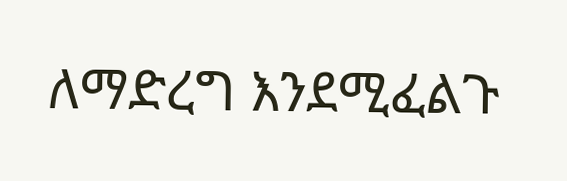ለማድረግ እንደሚፈልጉ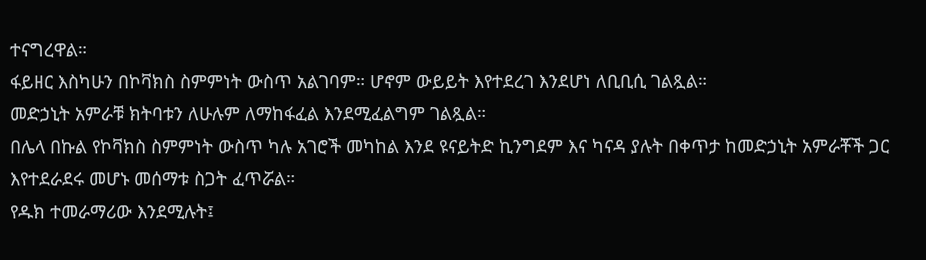ተናግረዋል።
ፋይዘር እስካሁን በኮቫክስ ስምምነት ውስጥ አልገባም። ሆኖም ውይይት እየተደረገ እንደሆነ ለቢቢሲ ገልጿል።
መድኃኒት አምራቹ ክትባቱን ለሁሉም ለማከፋፈል እንደሚፈልግም ገልጿል።
በሌላ በኩል የኮቫክስ ስምምነት ውስጥ ካሉ አገሮች መካከል እንደ ዩናይትድ ኪንግደም እና ካናዳ ያሉት በቀጥታ ከመድኃኒት አምራቾች ጋር እየተደራደሩ መሆኑ መሰማቱ ስጋት ፈጥሯል።
የዱክ ተመራማሪው እንደሚሉት፤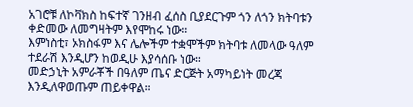አገሮቹ ለኮቫክስ ከፍተኛ ገንዘብ ፈሰስ ቢያደርጉም ጎን ለጎን ክትባቱን ቀድመው ለመግዛትም እየሞከሩ ነው።
እምነስቲ፣ ኦክስፋም እና ሌሎችም ተቋሞችም ክትባቱ ለመላው ዓለም ተደራሽ እንዲሆን ከወዲሁ እያሳሰቡ ነው።
መድኃኒት አምራቾች በዓለም ጤና ድርጅት አማካይነት መረጃ እንዲለዋወጡም ጠይቀዋል።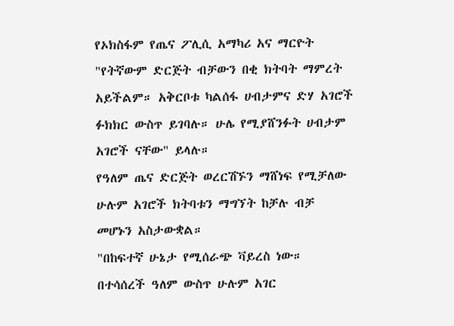የኦክስፋም የጤና ፖሊሲ አማካሪ አና ማርዮት "የትኛውም ድርጅት ብቻውን በቂ ክትባት ማምረት አይችልም። አቅርቦቱ ካልሰፋ ሀብታምና ድሃ አገሮች ፉክክር ውስጥ ይገባሉ። ሁሌ የሚያሸንፉት ሀብታም አገሮች ናቸው" ይላሉ።
የዓለም ጤና ድርጅት ወረርሽኙን ማሸነፍ የሚቻለው ሁሉም አገሮች ክትባቱን ማግኘት ከቻሉ ብቻ መሆኑን አስታውቋል።
"በከፍተኛ ሁኔታ የሚሰራጭ ቫይረስ ነው። በተሳሰረች ዓለም ውስጥ ሁሉም አገር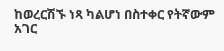ከወረርሽኙ ነጻ ካልሆነ በስተቀር የትኛውም አገር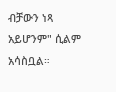ብቻውን ነጻ አይሆንም" ሲልም አሳስቧል።